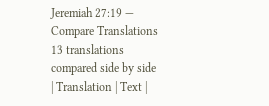Jeremiah 27:19 — Compare Translations
13 translations compared side by side
| Translation | Text |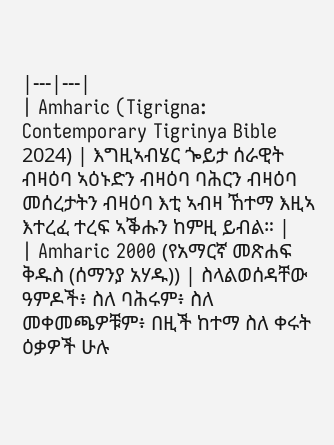|---|---|
| Amharic (Tigrigna: Contemporary Tigrinya Bible 2024) | እግዚኣብሄር ጐይታ ሰራዊት ብዛዕባ ኣዕኑድን ብዛዕባ ባሕርን ብዛዕባ መሰረታትን ብዛዕባ እቲ ኣብዛ ኸተማ እዚኣ እተረፈ ተረፍ ኣቕሑን ከምዚ ይብል። |
| Amharic 2000 (የአማርኛ መጽሐፍ ቅዱስ (ሰማንያ አሃዱ)) | ስላልወሰዳቸው ዓምዶች፥ ስለ ባሕሩም፥ ስለ መቀመጫዎቹም፥ በዚች ከተማ ስለ ቀሩት ዕቃዎች ሁሉ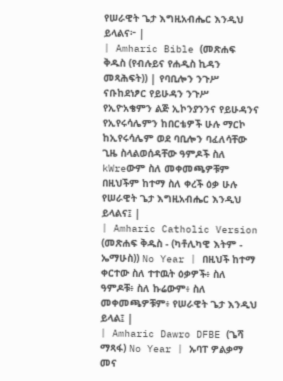የሠራዊት ጌታ እግዚአብሔር እንዲህ ይላልና፦ |
| Amharic Bible (መጽሐፍ ቅዱስ (የብሉይና የሐዲስ ኪዳን መጻሕፍት)) | የባቢሎን ንጉሥ ናቡከደነፆር የይሁዳን ንጉሥ የኢዮአቄምን ልጅ ኢኮንያንንና የይሁዳንና የኢየሩሳሌምን ከበርቴዎች ሁሉ ማርኮ ከኢየሩሳሌም ወደ ባቢሎን ባፈለሳቸው ጊዜ ስላልወሰዳቸው ዓምዶች ስለ kWreውም ስለ መቀመጫዎቹም በዚህችም ከተማ ስለ ቀረች ዕቃ ሁሉ የሠራዊት ጌታ እግዚአብሔር እንዲህ ይላልና፤ |
| Amharic Catholic Version (መጽሐፍ ቅዱስ - (ካቶሊካዊ እትም - ኤማሁስ)) No Year | በዚህች ከተማ ቀርተው ስለ ተተዉት ዕቃዎች፥ ስለ ዓምዶቹ፥ ስለ ኩሬውም፥ ስለ መቀመጫዎቹም፥ የሠራዊት ጌታ እንዲህ ይላል፤ |
| Amharic Dawro DFBE (ጌሻ ማጻፋ) No Year | ኡባፐ ዎልቃማ መና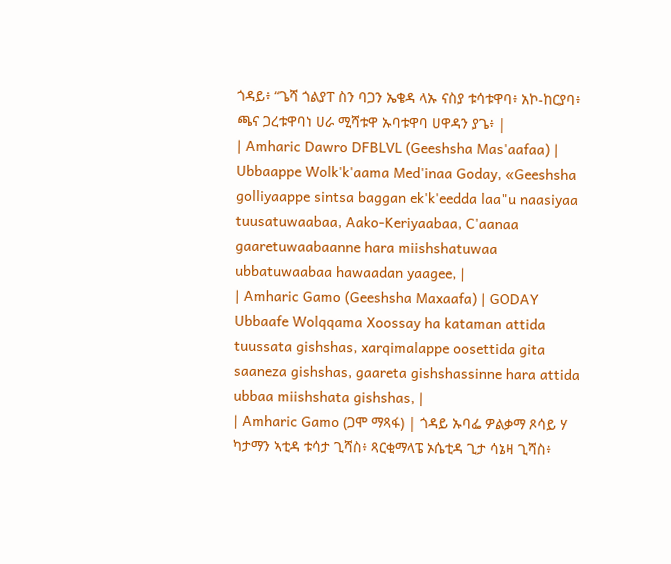ጎዳይ፥ “ጌሻ ጎልያፐ ስን ባጋን ኤቄዳ ላኡ ናስያ ቱሳቱዋባ፥ አኮ-ከርያባ፥ ጫና ጋረቱዋባነ ሀራ ሚሻቱዋ ኡባቱዋባ ሀዋዳን ያጌ፥ |
| Amharic Dawro DFBLVL (Geeshsha Mas'aafaa) | Ubbaappe Wolk'k'aama Med'inaa Goday, «Geeshsha golliyaappe sintsa baggan ek'k'eedda laa"u naasiyaa tuusatuwaabaa, Aako-Keriyaabaa, C'aanaa gaaretuwaabaanne hara miishshatuwaa ubbatuwaabaa hawaadan yaagee, |
| Amharic Gamo (Geeshsha Maxaafa) | GODAY Ubbaafe Wolqqama Xoossay ha kataman attida tuussata gishshas, xarqimalappe oosettida gita saaneza gishshas, gaareta gishshassinne hara attida ubbaa miishshata gishshas, |
| Amharic Gamo (ጋሞ ማጻፋ) | ጎዳይ ኡባፌ ዎልቃማ ጾሳይ ሃ ካታማን ኣቲዳ ቱሳታ ጊሻስ፥ ጻርቂማላፔ ኦሴቲዳ ጊታ ሳኔዛ ጊሻስ፥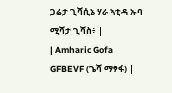ጋሬታ ጊሻሲኔ ሃራ ኣቲዳ ኡባ ሚሻታ ጊሻስ፥ |
| Amharic Gofa GFBEVF (ጌሻ ማፃፋ) |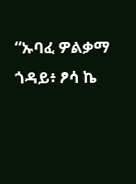“ኡባፈ ዎልቃማ ጎዳይ፥ ፆሳ ኬ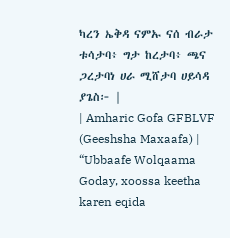ካረን ኤቅዳ ናምኡ ናሰ ብራታ ቱሳታባ፥ ግታ ከረታባ፥ ጫና ጋረታባነ ሀራ ሚሸታባ ሀይሳዳ ያጌስ፦ |
| Amharic Gofa GFBLVF (Geeshsha Maxaafa) | “Ubbaafe Wolqaama Goday, xoossa keetha karen eqida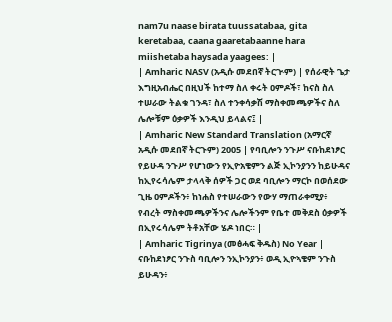nam7u naase birata tuussatabaa, gita keretabaa, caana gaaretabaanne hara miishetaba haysada yaagees: |
| Amharic NASV (አዲሱ መደበኛ ትርጒም) | የሰራዊት ጌታ እግዚአብሔር በዚህች ከተማ ስለ ቀሩት ዐምዶች፣ ከናስ ስለ ተሠራው ትልቁ ገንዳ፣ ስለ ተንቀሳቃሽ ማስቀመጫዎችና ስለ ሌሎቹም ዕቃዎች እንዲህ ይላልና፤ |
| Amharic New Standard Translation (አማርኛ አዲሱ መደበኛ ትርጉም) 2005 | የባቢሎን ንጉሥ ናቡከደነፆር የይሁዳ ንጉሥ የሆነውን የኢዮአቄምን ልጅ ኢኮንያንን ከይሁዳና ከኢየሩሳሌም ታላላቅ ሰዎች ጋር ወደ ባቢሎን ማርኮ በወሰደው ጊዜ ዐምዶችን፥ ከነሐስ የተሠራውን የውሃ ማጠራቀሚያ፥ የብረት ማስቀመጫዎችንና ሌሎችንም የቤተ መቅደስ ዕቃዎች በኢየሩሳሌም ትቶአቸው ሄዶ ነበር። |
| Amharic Tigrinya (መፅሓፍ ቅዱስ) No Year | ናቡከደነፆር ንጉስ ባቢሎን ንኢኮንያን፥ ወዲ ኢዮኣቄም ንጉስ ይሁዳን፥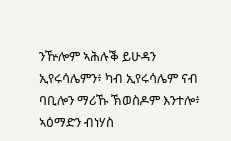ንዅሎም ኣሕሉቕ ይሁዳን ኢየሩሳሌምን፥ ካብ ኢየሩሳሌም ናብ ባቢሎን ማሪኹ ኽወስዶም እንተሎ፥ ኣዕማድን ብነሃስ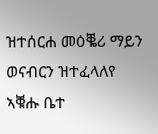ዝተሰርሐ መዕቘሪ ማይን ወናብርን ዝተፈላለየ ኣቑሑ ቤተ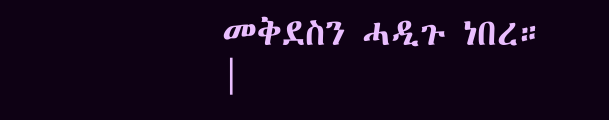መቅደስን ሓዲጉ ነበረ። |